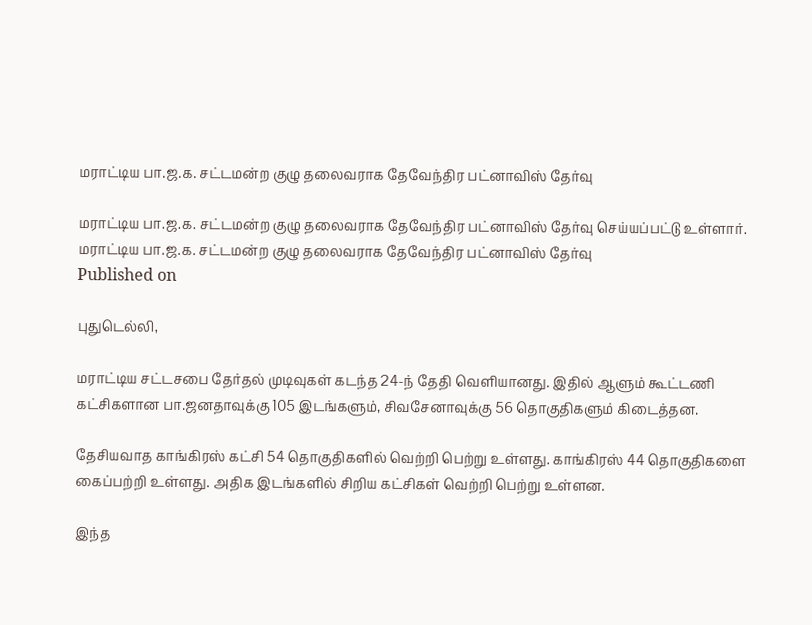மராட்டிய பா.ஜ.க. சட்டமன்ற குழு தலைவராக தேவேந்திர பட்னாவிஸ் தேர்வு

மராட்டிய பா.ஜ.க. சட்டமன்ற குழு தலைவராக தேவேந்திர பட்னாவிஸ் தேர்வு செய்யப்பட்டு உள்ளார்.
மராட்டிய பா.ஜ.க. சட்டமன்ற குழு தலைவராக தேவேந்திர பட்னாவிஸ் தேர்வு
Published on

புதுடெல்லி,

மராட்டிய சட்டசபை தேர்தல் முடிவுகள் கடந்த 24-ந் தேதி வெளியானது. இதில் ஆளும் கூட்டணி கட்சிகளான பா.ஜனதாவுக்கு 105 இடங்களும், சிவசேனாவுக்கு 56 தொகுதிகளும் கிடைத்தன.

தேசியவாத காங்கிரஸ் கட்சி 54 தொகுதிகளில் வெற்றி பெற்று உள்ளது. காங்கிரஸ் 44 தொகுதிகளை கைப்பற்றி உள்ளது. அதிக இடங்களில் சிறிய கட்சிகள் வெற்றி பெற்று உள்ளன.

இந்த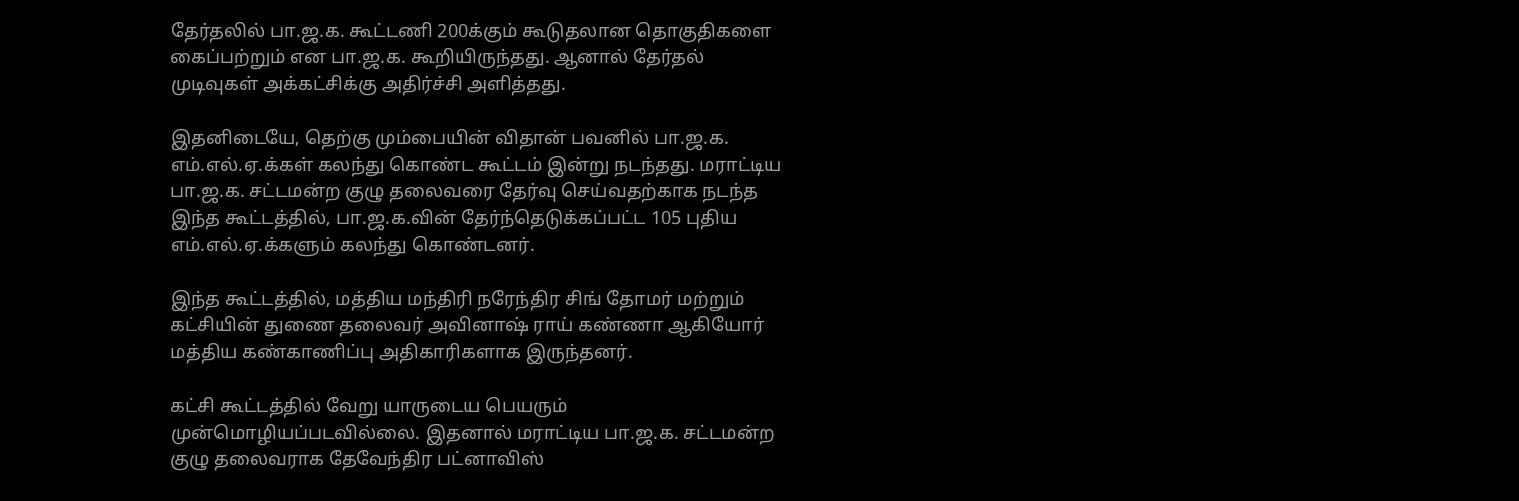தேர்தலில் பா.ஜ.க. கூட்டணி 200க்கும் கூடுதலான தொகுதிகளை கைப்பற்றும் என பா.ஜ.க. கூறியிருந்தது. ஆனால் தேர்தல் முடிவுகள் அக்கட்சிக்கு அதிர்ச்சி அளித்தது.

இதனிடையே, தெற்கு மும்பையின் விதான் பவனில் பா.ஜ.க. எம்.எல்.ஏ.க்கள் கலந்து கொண்ட கூட்டம் இன்று நடந்தது. மராட்டிய பா.ஜ.க. சட்டமன்ற குழு தலைவரை தேர்வு செய்வதற்காக நடந்த இந்த கூட்டத்தில், பா.ஜ.க.வின் தேர்ந்தெடுக்கப்பட்ட 105 புதிய எம்.எல்.ஏ.க்களும் கலந்து கொண்டனர்.

இந்த கூட்டத்தில், மத்திய மந்திரி நரேந்திர சிங் தோமர் மற்றும் கட்சியின் துணை தலைவர் அவினாஷ் ராய் கண்ணா ஆகியோர் மத்திய கண்காணிப்பு அதிகாரிகளாக இருந்தனர்.

கட்சி கூட்டத்தில் வேறு யாருடைய பெயரும் முன்மொழியப்படவில்லை. இதனால் மராட்டிய பா.ஜ.க. சட்டமன்ற குழு தலைவராக தேவேந்திர பட்னாவிஸ்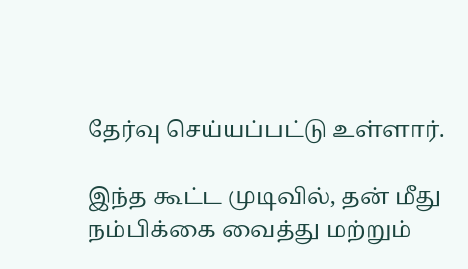தேர்வு செய்யப்பட்டு உள்ளார்.

இந்த கூட்ட முடிவில், தன் மீது நம்பிக்கை வைத்து மற்றும்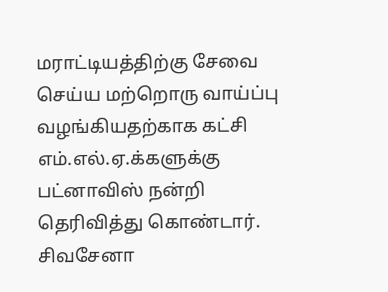மராட்டியத்திற்கு சேவை செய்ய மற்றொரு வாய்ப்பு வழங்கியதற்காக கட்சி எம்.எல்.ஏ.க்களுக்கு பட்னாவிஸ் நன்றி தெரிவித்து கொண்டார். சிவசேனா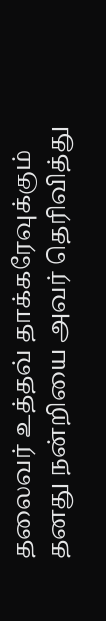தலைவர் உத்தவ் தாக்கரேவுக்கும் தனது நன்றியை அவர் தெரிவித்து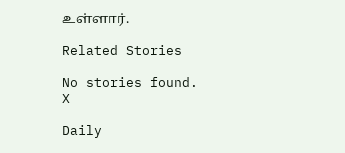உள்ளார்.

Related Stories

No stories found.
X

Daily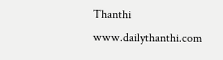Thanthi
www.dailythanthi.com